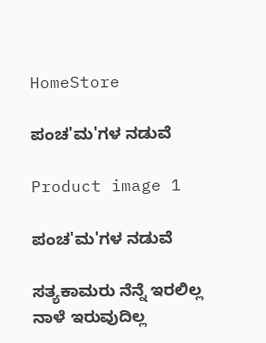HomeStore

ಪಂಚ'ಮ'ಗಳ ನಡುವೆ

Product image 1

ಪಂಚ'ಮ'ಗಳ ನಡುವೆ

ಸತ್ಯಕಾಮರು ನೆನ್ನೆ ಇರಲಿಲ್ಲ
ನಾಳೆ ಇರುವುದಿಲ್ಲ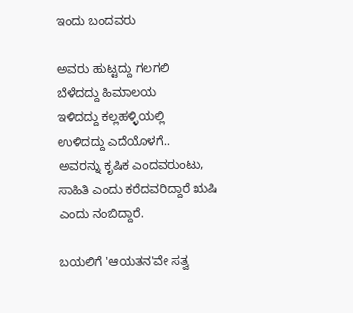ಇಂದು ಬಂದವರು

ಅವರು ಹುಟ್ಟದ್ದು ಗಲಗಲಿ
ಬೆಳೆದದ್ದು ಹಿಮಾಲಯ
ಇಳಿದದ್ದು ಕಲ್ಲಹಳ್ಳಿಯಲ್ಲಿ
ಉಳಿದದ್ದು ಎದೆಯೊಳಗೆ..
ಅವರನ್ನು ಕೃಷಿಕ ಎಂದವರುಂಟು, ಸಾಹಿತಿ ಎಂದು ಕರೆದವರಿದ್ದಾರೆ ಋಷಿ ಎಂದು ನಂಬಿದ್ದಾರೆ.

ಬಯಲಿಗೆ 'ಆಯತನ'ವೇ ಸತ್ವ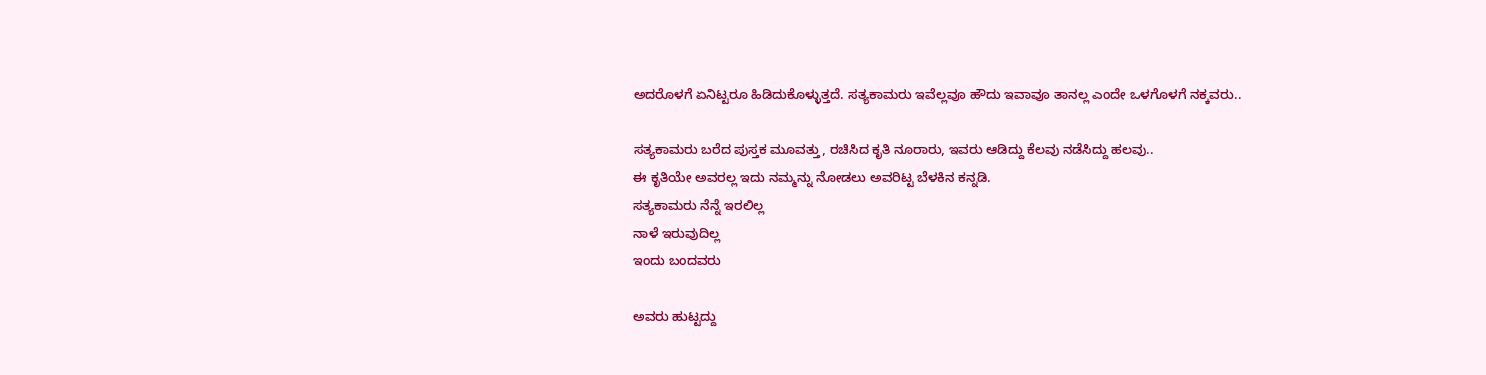ಅದರೊಳಗೆ ಏನಿಟ್ಟರೂ ಹಿಡಿದುಕೊಳ್ಳುತ್ತದೆ. ಸತ್ಯಕಾಮರು ಇವೆಲ್ಲವೂ ಹೌದು ಇವಾವೂ ತಾನಲ್ಲ ಎಂದೇ ಒಳಗೊಳಗೆ ನಕ್ಕವರು..

ಸತ್ಯಕಾಮರು ಬರೆದ ಪುಸ್ತಕ ಮೂವತ್ತು, ರಚಿಸಿದ ಕೃತಿ ನೂರಾರು, ಇವರು ಆಡಿದ್ದು ಕೆಲವು ನಡೆಸಿದ್ದು ಹಲವು..
ಈ ಕೃತಿಯೇ ಅವರಲ್ಲ ಇದು ನಮ್ಮನ್ನು ನೋಡಲು ಅವರಿಟ್ಟ ಬೆಳಕಿನ ಕನ್ನಡಿ.
ಸತ್ಯಕಾಮರು ನೆನ್ನೆ ಇರಲಿಲ್ಲ
ನಾಳೆ ಇರುವುದಿಲ್ಲ
ಇಂದು ಬಂದವರು

ಅವರು ಹುಟ್ಟದ್ದು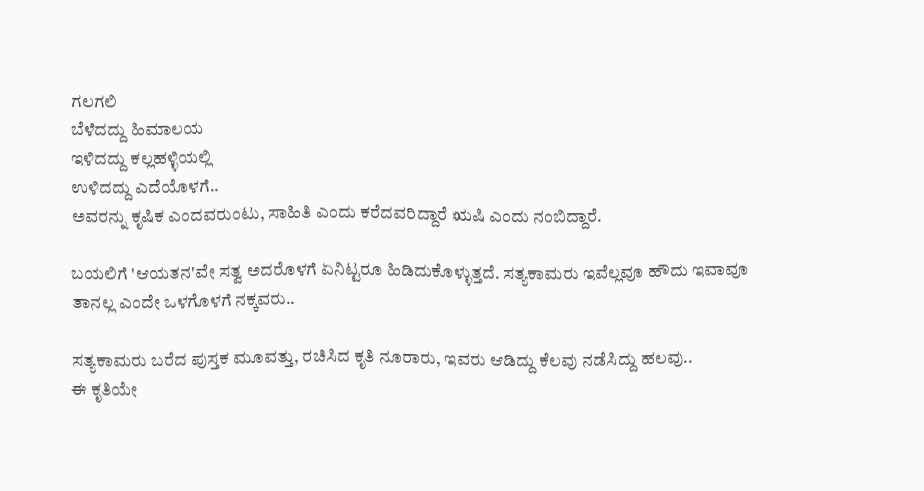ಗಲಗಲಿ
ಬೆಳೆದದ್ದು ಹಿಮಾಲಯ
ಇಳಿದದ್ದು ಕಲ್ಲಹಳ್ಳಿಯಲ್ಲಿ
ಉಳಿದದ್ದು ಎದೆಯೊಳಗೆ..
ಅವರನ್ನು ಕೃಷಿಕ ಎಂದವರುಂಟು, ಸಾಹಿತಿ ಎಂದು ಕರೆದವರಿದ್ದಾರೆ ಋಷಿ ಎಂದು ನಂಬಿದ್ದಾರೆ.

ಬಯಲಿಗೆ 'ಆಯತನ'ವೇ ಸತ್ವ ಅದರೊಳಗೆ ಏನಿಟ್ಟರೂ ಹಿಡಿದುಕೊಳ್ಳುತ್ತದೆ. ಸತ್ಯಕಾಮರು ಇವೆಲ್ಲವೂ ಹೌದು ಇವಾವೂ ತಾನಲ್ಲ ಎಂದೇ ಒಳಗೊಳಗೆ ನಕ್ಕವರು..

ಸತ್ಯಕಾಮರು ಬರೆದ ಪುಸ್ತಕ ಮೂವತ್ತು, ರಚಿಸಿದ ಕೃತಿ ನೂರಾರು, ಇವರು ಆಡಿದ್ದು ಕೆಲವು ನಡೆಸಿದ್ದು ಹಲವು..
ಈ ಕೃತಿಯೇ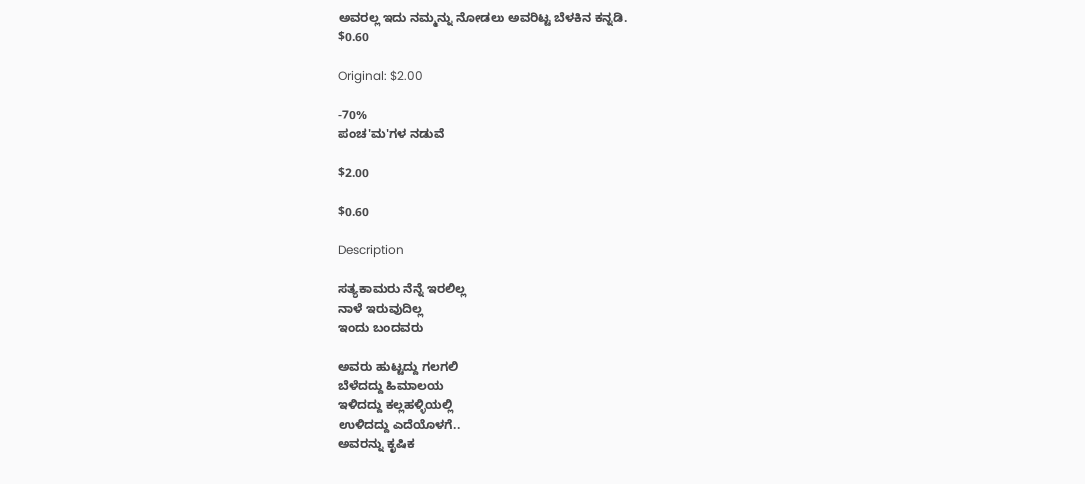ಅವರಲ್ಲ ಇದು ನಮ್ಮನ್ನು ನೋಡಲು ಅವರಿಟ್ಟ ಬೆಳಕಿನ ಕನ್ನಡಿ.
$0.60

Original: $2.00

-70%
ಪಂಚ'ಮ'ಗಳ ನಡುವೆ

$2.00

$0.60

Description

ಸತ್ಯಕಾಮರು ನೆನ್ನೆ ಇರಲಿಲ್ಲ
ನಾಳೆ ಇರುವುದಿಲ್ಲ
ಇಂದು ಬಂದವರು

ಅವರು ಹುಟ್ಟದ್ದು ಗಲಗಲಿ
ಬೆಳೆದದ್ದು ಹಿಮಾಲಯ
ಇಳಿದದ್ದು ಕಲ್ಲಹಳ್ಳಿಯಲ್ಲಿ
ಉಳಿದದ್ದು ಎದೆಯೊಳಗೆ..
ಅವರನ್ನು ಕೃಷಿಕ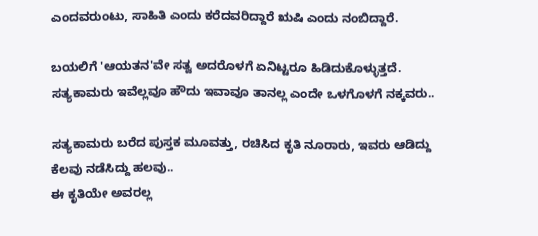ಎಂದವರುಂಟು, ಸಾಹಿತಿ ಎಂದು ಕರೆದವರಿದ್ದಾರೆ ಋಷಿ ಎಂದು ನಂಬಿದ್ದಾರೆ.

ಬಯಲಿಗೆ 'ಆಯತನ'ವೇ ಸತ್ವ ಅದರೊಳಗೆ ಏನಿಟ್ಟರೂ ಹಿಡಿದುಕೊಳ್ಳುತ್ತದೆ. ಸತ್ಯಕಾಮರು ಇವೆಲ್ಲವೂ ಹೌದು ಇವಾವೂ ತಾನಲ್ಲ ಎಂದೇ ಒಳಗೊಳಗೆ ನಕ್ಕವರು..

ಸತ್ಯಕಾಮರು ಬರೆದ ಪುಸ್ತಕ ಮೂವತ್ತು, ರಚಿಸಿದ ಕೃತಿ ನೂರಾರು, ಇವರು ಆಡಿದ್ದು ಕೆಲವು ನಡೆಸಿದ್ದು ಹಲವು..
ಈ ಕೃತಿಯೇ ಅವರಲ್ಲ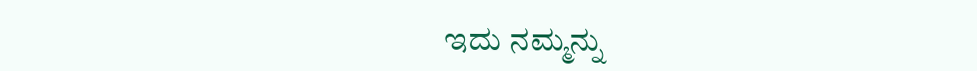ಇದು ನಮ್ಮನ್ನು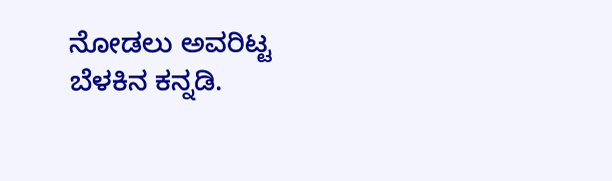ನೋಡಲು ಅವರಿಟ್ಟ ಬೆಳಕಿನ ಕನ್ನಡಿ.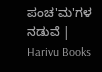ಪಂಚ'ಮ'ಗಳ ನಡುವೆ | Harivu Books